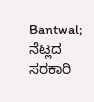Bantwal; ನೆಟ್ಲದ ಸರಕಾರಿ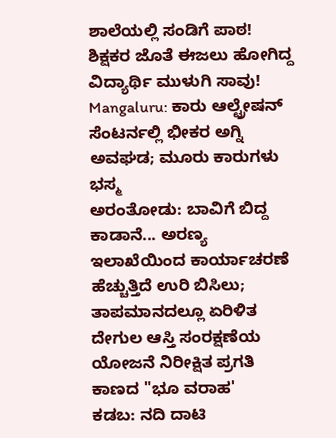ಶಾಲೆಯಲ್ಲಿ ಸಂಡಿಗೆ ಪಾಠ!
ಶಿಕ್ಷಕರ ಜೊತೆ ಈಜಲು ಹೋಗಿದ್ದ ವಿದ್ಯಾರ್ಥಿ ಮುಳುಗಿ ಸಾವು!
Mangaluru: ಕಾರು ಆಲ್ಟ್ರೇಷನ್ ಸೆಂಟರ್ನಲ್ಲಿ ಭೀಕರ ಅಗ್ನಿ ಅವಘಡ; ಮೂರು ಕಾರುಗಳು ಭಸ್ಮ
ಅರಂತೋಡು: ಬಾವಿಗೆ ಬಿದ್ದ ಕಾಡಾನೆ... ಅರಣ್ಯ ಇಲಾಖೆಯಿಂದ ಕಾರ್ಯಾಚರಣೆ
ಹೆಚ್ಚುತ್ತಿದೆ ಉರಿ ಬಿಸಿಲು; ತಾಪಮಾನದಲ್ಲೂ ಏರಿಳಿತ
ದೇಗುಲ ಆಸ್ತಿ ಸಂರಕ್ಷಣೆಯ ಯೋಜನೆ ನಿರೀಕ್ಷಿತ ಪ್ರಗತಿ ಕಾಣದ "ಭೂ ವರಾಹ'
ಕಡಬ: ನದಿ ದಾಟಿ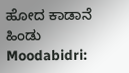ಹೋದ ಕಾಡಾನೆ ಹಿಂಡು
Moodabidri: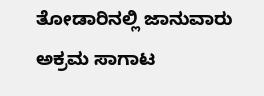ತೋಡಾರಿನಲ್ಲಿ ಜಾನುವಾರು ಅಕ್ರಮ ಸಾಗಾಟ